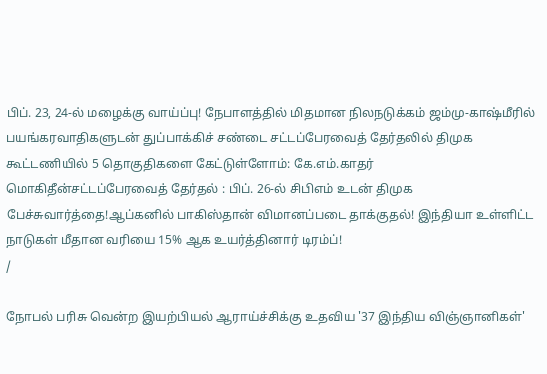பிப். 23, 24-ல் மழைக்கு வாய்ப்பு! நேபாளத்தில் மிதமான நிலநடுக்கம் ஜம்மு-காஷ்மீரில் பயங்கரவாதிகளுடன் துப்பாக்கிச் சண்டை சட்டப்பேரவைத் தேர்தலில் திமுக கூட்டணியில் 5 தொகுதிகளை கேட்டுள்ளோம்: கே.எம்.காதர் மொகிதீன்சட்டப்பேரவைத் தேர்தல் : பிப். 26-ல் சிபிஎம் உடன் திமுக பேச்சுவார்த்தை!ஆப்கனில் பாகிஸ்தான் விமானப்படை தாக்குதல்! இந்தியா உள்ளிட்ட நாடுகள் மீதான வரியை 15% ஆக உயர்த்தினார் டிரம்ப்!
/

நோபல் பரிசு வென்ற இயற்பியல் ஆராய்ச்சிக்கு உதவிய '37 இந்திய விஞ்ஞானிகள்'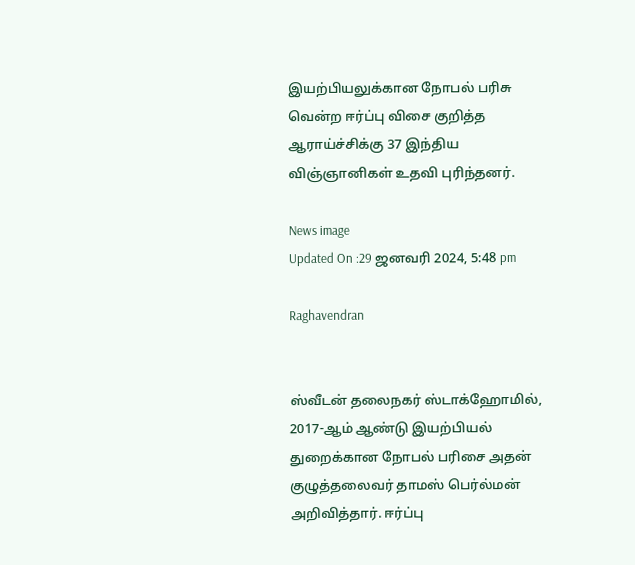இயற்பியலுக்கான நோபல் பரிசு வென்ற ஈர்ப்பு விசை குறித்த ஆராய்ச்சிக்கு 37 இந்திய விஞ்ஞானிகள் உதவி புரிந்தனர்.

News image
Updated On :29 ஜனவரி 2024, 5:48 pm

Raghavendran


ஸ்வீடன் தலைநகர் ஸ்டாக்ஹோமில், 2017-ஆம் ஆண்டு இயற்பியல் துறைக்கான நோபல் பரிசை அதன் குழுத்தலைவர் தாமஸ் பெர்ல்மன் அறிவித்தார். ஈர்ப்பு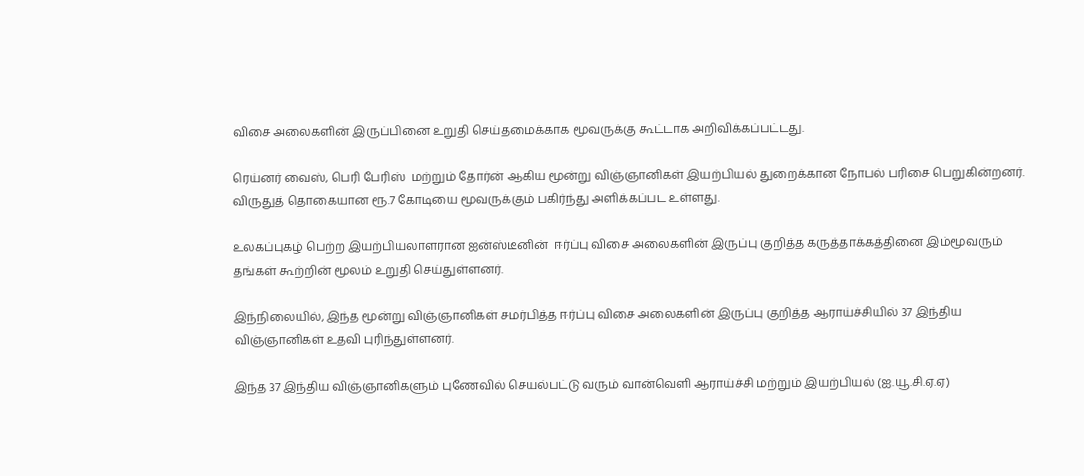விசை அலைகளின் இருப்பினை உறுதி செய்தமைக்காக மூவருக்கு கூட்டாக அறிவிக்கப்பட்டது.

ரெய்னர் வைஸ், பெரி பேரிஸ்  மற்றும் தோர்ன் ஆகிய மூன்று விஞ்ஞானிகள் இயற்பியல் துறைக்கான நோபல் பரிசை பெறுகின்றனர். விருதுத் தொகையான ரூ.7 கோடியை மூவருக்கும் பகிர்ந்து அளிக்கப்பட உள்ளது.

உலகப்புகழ் பெற்ற இயற்பியலாளரான ஐன்ஸ்டீனின்  ஈர்ப்பு விசை அலைகளின் இருப்பு குறித்த கருத்தாக்கத்தினை இம்மூவரும் தங்கள் கூற்றின் மூலம் உறுதி செய்துள்ளனர்.

இந்நிலையில், இந்த மூன்று விஞ்ஞானிகள் சமர்பித்த ஈர்ப்பு விசை அலைகளின் இருப்பு குறித்த ஆராய்ச்சியில் 37 இந்திய விஞ்ஞானிகள் உதவி புரிந்துள்ளனர்.

இந்த 37 இந்திய விஞ்ஞானிகளும் புணேவில் செயல்பட்டு வரும் வான்வெளி ஆராய்ச்சி மற்றும் இயற்பியல் (ஐ.யூ.சி.ஏ.ஏ)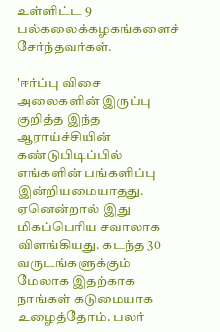உள்ளிட்ட 9 பல்கலைக்கழகங்களைச் சேர்ந்தவர்கள்.

'ஈர்ப்பு விசை அலைகளின் இருப்பு குறித்த இந்த ஆராய்ச்சியின் கண்டுபிடிப்பில் எங்களின் பங்களிப்பு இன்றியமையாதது. ஏனென்றால் இது மிகப்பெரிய சவாலாக விளங்கியது. கடந்த 30 வருடங்களுக்கும் மேலாக இதற்காக நாங்கள் கடுமையாக உழைத்தோம். பலர்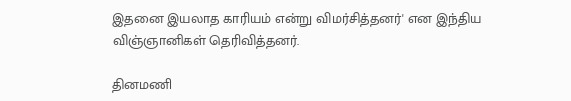இதனை இயலாத காரியம் என்று விமர்சித்தனர்' என இந்திய விஞ்ஞானிகள் தெரிவித்தனர்.

தினமணி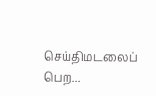செய்திமடலைப் பெற...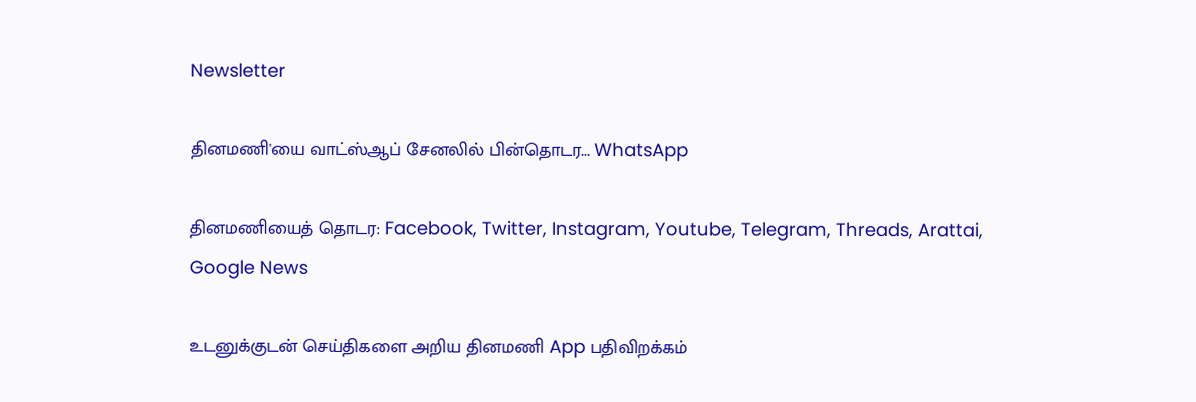Newsletter

தினமணி'யை வாட்ஸ்ஆப் சேனலில் பின்தொடர... WhatsApp

தினமணியைத் தொடர: Facebook, Twitter, Instagram, Youtube, Telegram, Threads, Arattai, Google News

உடனுக்குடன் செய்திகளை அறிய தினமணி App பதிவிறக்கம்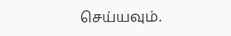செய்யவும்.